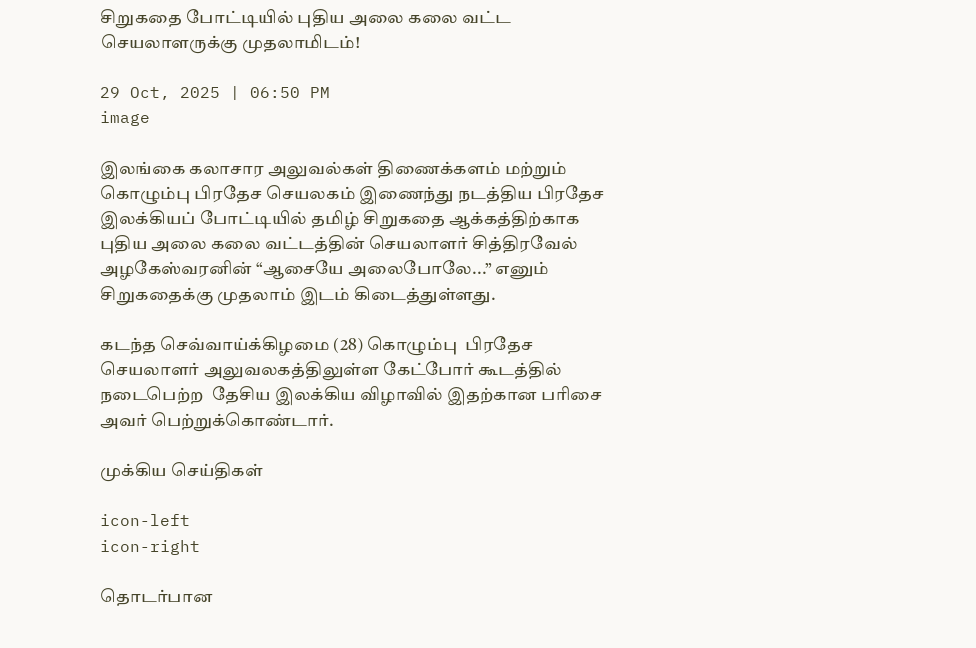சிறுகதை போட்டியில் புதிய அலை கலை வட்ட செயலாளருக்கு முதலாமிடம்!

29 Oct, 2025 | 06:50 PM
image

இலங்கை கலாசார அலுவல்கள் திணைக்களம் மற்றும் கொழும்பு பிரதேச செயலகம் இணைந்து நடத்திய பிரதேச இலக்கியப் போட்டியில் தமிழ் சிறுகதை ஆக்கத்திற்காக புதிய அலை கலை வட்டத்தின் செயலாளர் சித்திரவேல் அழகேஸ்வரனின் “ஆசையே அலைபோலே...” எனும் சிறுகதைக்கு முதலாம் இடம் கிடைத்துள்ளது.

கடந்த செவ்வாய்க்கிழமை (28) கொழும்பு  பிரதேச செயலாளர் அலுவலகத்திலுள்ள கேட்போர் கூடத்தில்  நடைபெற்ற  தேசிய இலக்கிய விழாவில் இதற்கான பரிசை அவர் பெற்றுக்கொண்டார்.

முக்கிய செய்திகள்

icon-left
icon-right

தொடர்பான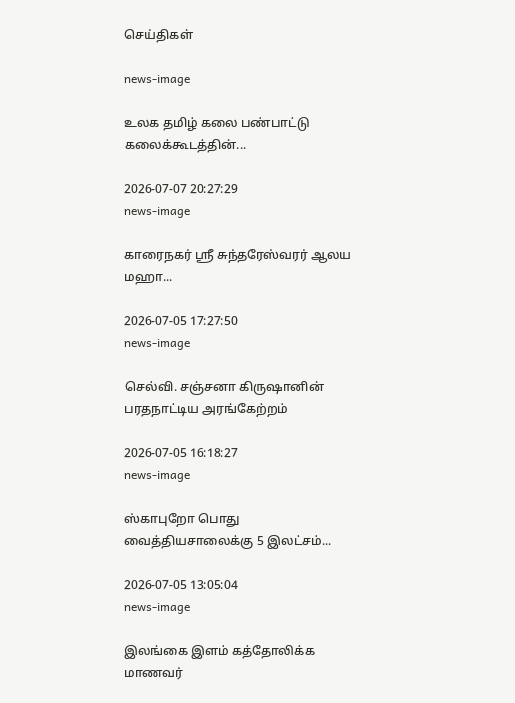செய்திகள்

news-image

உலக தமிழ் கலை பண்பாட்டு கலைக்கூடத்தின்...

2026-07-07 20:27:29
news-image

காரைநகர் ஸ்ரீ சுந்தரேஸ்வரர் ஆலய மஹா...

2026-07-05 17:27:50
news-image

செல்வி. சஞ்சனா கிருஷானின் பரதநாட்டிய அரங்கேற்றம்

2026-07-05 16:18:27
news-image

ஸ்காபுறோ பொது வைத்தியசாலைக்கு 5 இலட்சம்...

2026-07-05 13:05:04
news-image

இலங்கை இளம் கத்தோலிக்க மாணவர்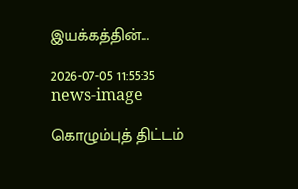இயக்கத்தின்...

2026-07-05 11:55:35
news-image

கொழும்புத் திட்டம்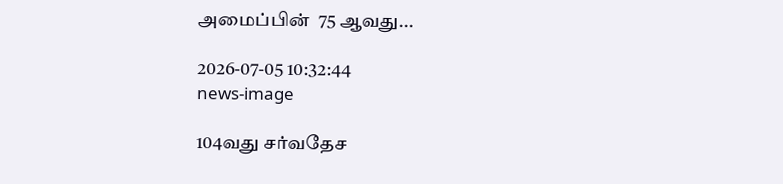அமைப்பின்  75 ஆவது...

2026-07-05 10:32:44
news-image

104வது சர்வதேச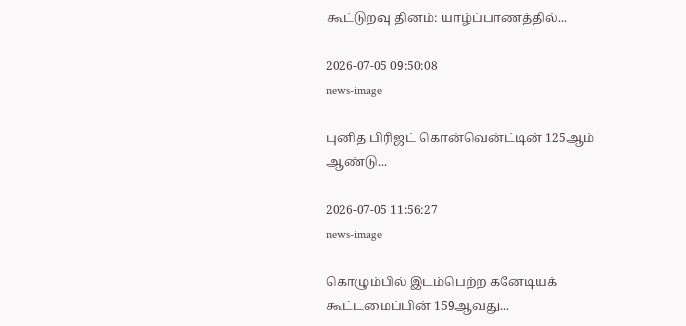கூட்டுறவு தினம்: யாழ்ப்பாணத்தில்...

2026-07-05 09:50:08
news-image

புனித பிரிஜட் கொன்வென்ட்டின் 125ஆம் ஆண்டு...

2026-07-05 11:56:27
news-image

கொழும்பில் இடம்பெற்ற கனேடியக் கூட்டமைப்பின் 159ஆவது...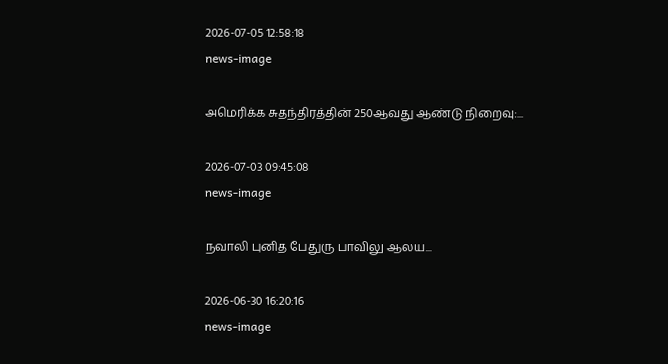2026-07-05 12:58:18
news-image

அமெரிக்க சுதந்திரத்தின் 250ஆவது ஆண்டு நிறைவு:...

2026-07-03 09:45:08
news-image

நவாலி புனித பேதுரு பாவிலு ஆலய...

2026-06-30 16:20:16
news-image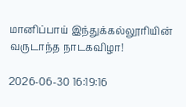மானிப்பாய் இந்துக்கல்லூரியின் வருடாந்த நாடகவிழா!

2026-06-30 16:19:16